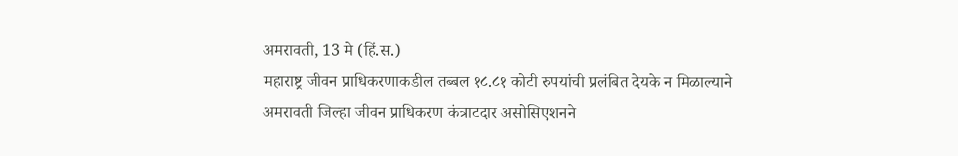अमरावती, 13 मे (हिं.स.)
महाराष्ट्र जीवन प्राधिकरणाकडील तब्बल १८.८१ कोटी रुपयांची प्रलंबित देयके न मिळाल्याने अमरावती जिल्हा जीवन प्राधिकरण कंत्राटदार असोसिएशनने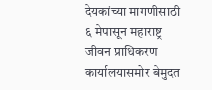देयकांच्या मागणीसाठी ६ मेपासून महाराष्ट्र जीवन प्राधिकरण कार्यालयासमोर बेमुदत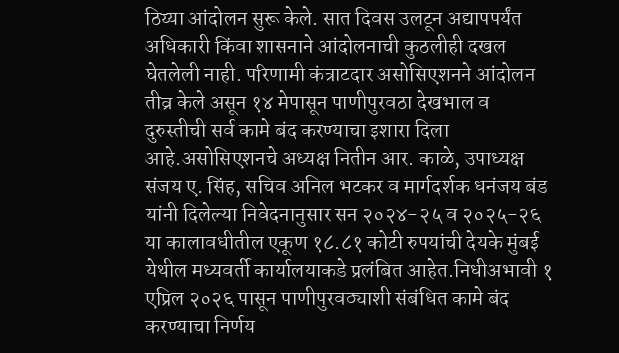ठिय्या आंदोलन सुरू केले. सात दिवस उलटून अद्यापपर्यंत अधिकारी किंवा शासनाने आंदोलनाची कुठलीही दखल घेतलेली नाही. परिणामी कंत्राटदार असोसिएशनने आंदोलन तीव्र केले असून १४ मेपासून पाणीपुरवठा देखभाल व दुरुस्तीची सर्व कामे बंद करण्याचा इशारा दिला आहे.असोसिएशनचे अध्यक्ष नितीन आर. काळे, उपाध्यक्ष संजय ए. सिंह, सचिव अनिल भटकर व मार्गदर्शक धनंजय बंड यांनी दिलेल्या निवेदनानुसार सन २०२४-२५ व २०२५-२६ या कालावधीतील एकूण १८.८१ कोटी रुपयांची देयके मुंबई येथील मध्यवर्ती कार्यालयाकडे प्रलंबित आहेत.निधीअभावी १ एप्रिल २०२६ पासून पाणीपुरवठ्याशी संबंधित कामे बंद करण्याचा निर्णय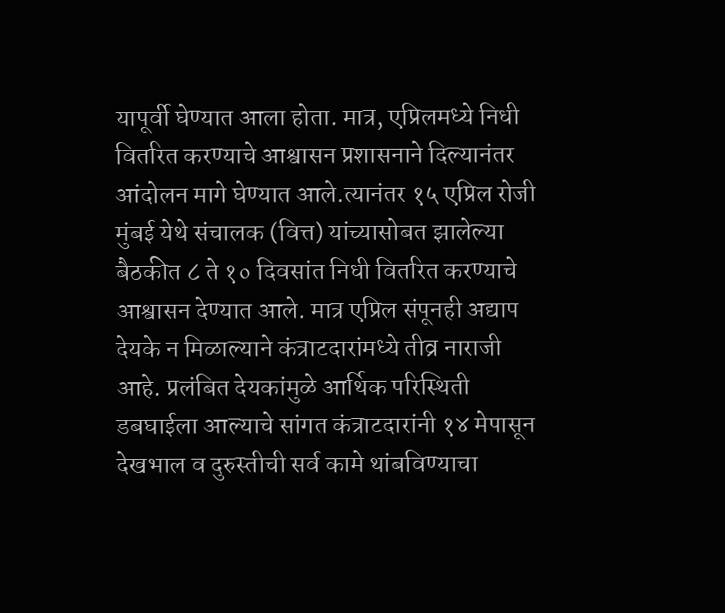यापूर्वी घेण्यात आला होता. मात्र, एप्रिलमध्ये निधी वितरित करण्याचे आश्वासन प्रशासनाने दिल्यानंतर आंदोलन मागे घेण्यात आले.त्यानंतर १५ एप्रिल रोजी मुंबई येथे संचालक (वित्त) यांच्यासोबत झालेल्या बैठकीत ८ ते १० दिवसांत निधी वितरित करण्याचे आश्वासन देण्यात आले. मात्र एप्रिल संपूनही अद्याप देयके न मिळाल्याने कंत्राटदारांमध्ये तीव्र नाराजी आहे. प्रलंबित देयकांमुळे आर्थिक परिस्थिती डबघाईला आल्याचे सांगत कंत्राटदारांनी १४ मेपासून देखभाल व दुरुस्तीची सर्व कामे थांबविण्याचा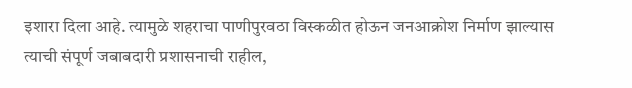इशारा दिला आहे. त्यामुळे शहराचा पाणीपुरवठा विस्कळीत होऊन जनआक्रोश निर्माण झाल्यास त्याची संपूर्ण जबाबदारी प्रशासनाची राहील,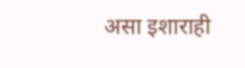असा इशाराही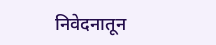निवेदनातून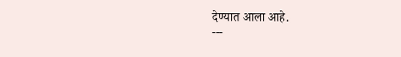देण्यात आला आहे.
---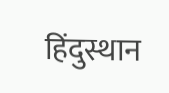हिंदुस्थान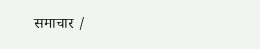समाचार /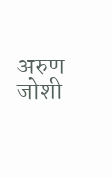अरुण जोशी